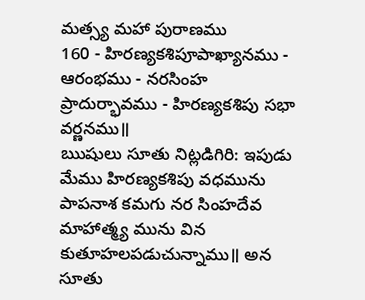మత్స్య మహా పురాణము
160 - హిరణ్యకశిపూపాఖ్యానము - ఆరంభము - నరసింహ ప్రాదుర్భావము - హిరణ్యకశిపు సభా వర్ణనము॥
ఋషులు సూతు నిట్లడిగిరి: ఇపుడు మేము హిరణ్యకశిపు వధమును పాపనాశ కమగు నర సింహదేవ మాహాత్మ్య మును విన కుతూహలపడుచున్నాము॥ అన సూతు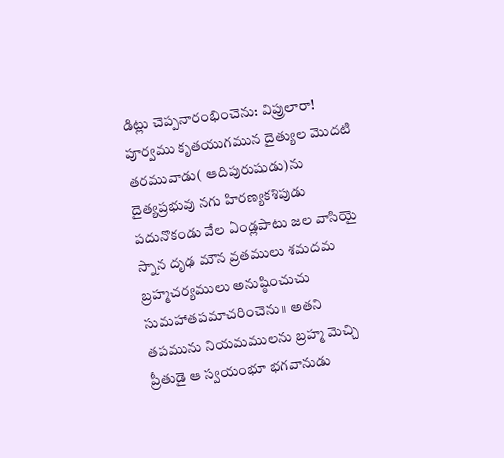డిట్లు చెప్పనారంభించెను: విప్రులారా! పూర్వము కృతయుగమున దైత్యుల మొదటి తరమువాడు( ఆదిపురుషుడు)ను దైత్యప్రభువు నగు హిరణ్యకశిపుడు పదునొకండు వేల ఏండ్లపాటు జల వాసియై స్నాన దృఢ మౌన వ్రతములు శమదమ బ్రహ్మచర్యములు అనుష్ఠించుచు సుమహాతపమాచరించెను॥ అతని తపమును నియమములను బ్రహ్మ మెచ్చి ప్రీతుడై ఆ స్వయంభూ భగవానుడు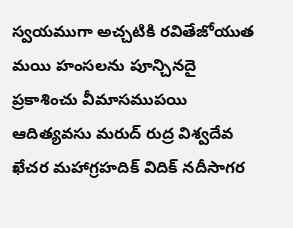స్వయముగా అచ్చటికి రవితేజోయుత మయి హంసలను పూన్చినదై ప్రకాశించు వీమాసముపయి ఆదిత్యవసు మరుద్ రుద్ర విశ్వదేవ ఖేచర మహాగ్రహదిక్ విదిక్ నదీసాగర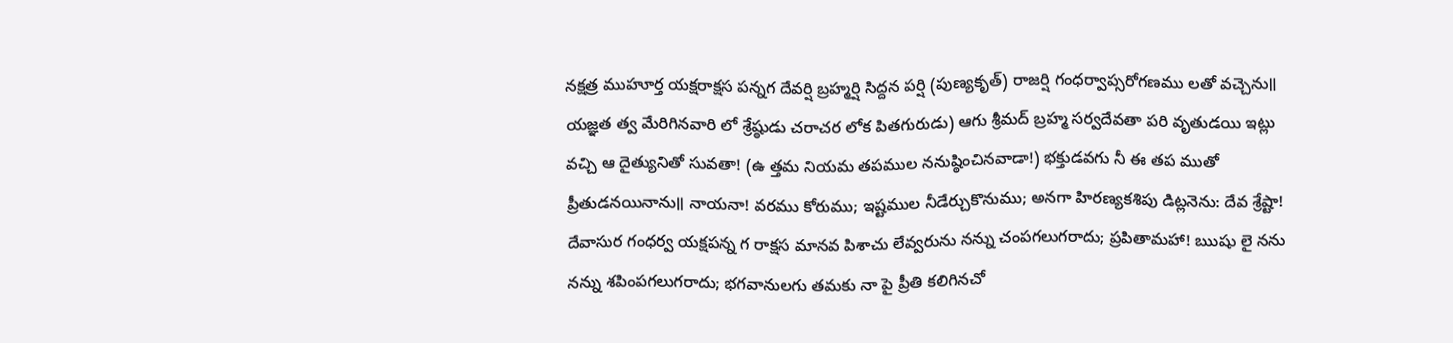నక్షత్ర ముహూర్త యక్షరాక్షస పన్నగ దేవర్షి బ్రహ్మర్షి సిద్దన పర్షి (పుణ్యకృత్) రాజర్షి గంధర్వాప్సరోగణము లతో వచ్చెను॥ యజ్ఞత త్వ మేరిగినవారి లో శ్రేష్ఠుడు చరాచర లోక పితగురుడు) ఆగు శ్రీమద్ బ్రహ్మ సర్వదేవతా పరి వృతుడయి ఇట్లు వచ్చి ఆ దైత్యునితో సువతా! (ఉ త్తమ నియమ తపముల ననుష్ఠించినవాడా!) భక్తుడవగు నీ ఈ తప ముతో ప్రీతుడనయినాను॥ నాయనా! వరము కోరుము; ఇష్టముల నీడేర్చుకొనుము; అనగా హిరణ్యకశిపు డిట్లనెను: దేవ శ్రేష్టా! దేవాసుర గంధర్వ యక్షపన్న గ రాక్షస మానవ పిశాచు లేవ్వరును నన్ను చంపగలుగరాదు; ప్రపితామహా! ఋషు లై నను నన్ను శపింపగలుగరాదు; భగవానులగు తమకు నా పై ప్రీతి కలిగినచో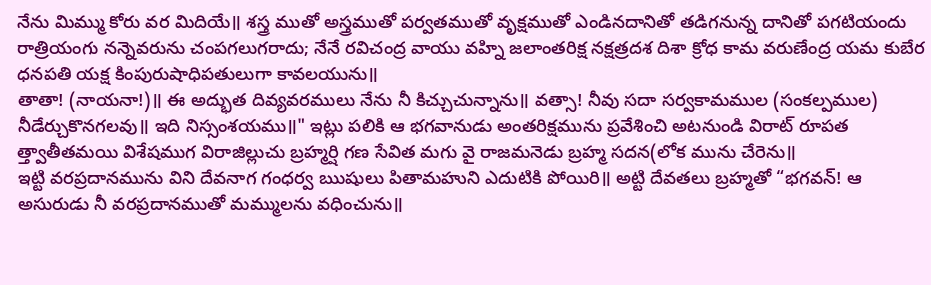నేను మిమ్ము కోరు వర మిదియే॥ శస్త్ర ముతో అస్త్రముతో పర్వతముతో వృక్షముతో ఎండినదానితో తడిగనున్న దానితో పగటియందు రాత్రియంగు నన్నెవరును చంపగలుగరాదు; నేనే రవిచంద్ర వాయు వహ్ని జలాంతరిక్ష నక్షత్రదశ దిశా క్రోధ కామ వరుణేంద్ర యమ కుబేర ధనపతి యక్ష కింపురుషాధిపతులుగా కావలయును॥
తాతా! (నాయనా!)॥ ఈ అద్భుత దివ్యవరములు నేను నీ కిచ్చుచున్నాను॥ వత్సా! నీవు సదా సర్వకామముల (సంకల్పముల) నీడేర్చుకొనగలవు॥ ఇది నిస్సంశయము॥" ఇట్లు పలికి ఆ భగవానుడు అంతరిక్షమును ప్రవేశించి అటనుండి విరాట్ రూపత త్త్వాతీతమయి విశేషముగ విరాజిల్లుచు బ్రహ్మర్షి గణ సేవిత మగు వై రాజమనెడు బ్రహ్మ సదన(లోక మును చేరెను॥
ఇట్టి వరప్రదానమును విని దేవనాగ గంధర్వ ఋషులు పితామహుని ఎదుటికి పోయిరి॥ అట్టి దేవతలు బ్రహ్మతో “భగవన్! ఆ అసురుడు నీ వరప్రదానముతో మమ్ములను వధించును॥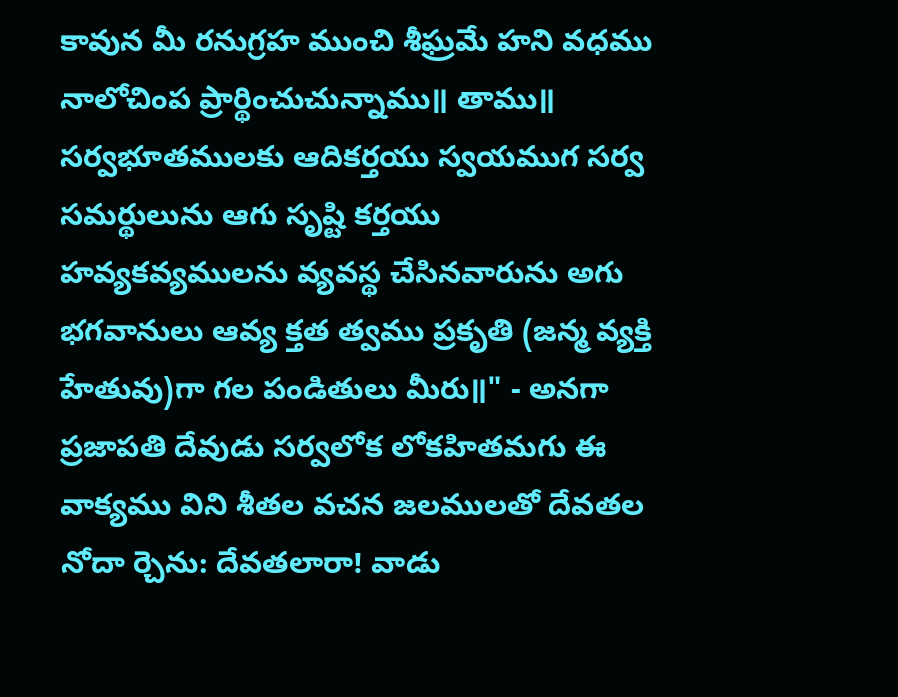కావున మీ రనుగ్రహ ముంచి శీఘ్రమే హని వధము నాలోచింప ప్రార్థించుచున్నాము॥ తాము॥ సర్వభూతములకు ఆదికర్తయు స్వయముగ సర్వ సమర్థులును ఆగు సృష్టి కర్తయు హవ్యకవ్యములను వ్యవస్థ చేసినవారును అగు భగవానులు ఆవ్య క్తత త్వము ప్రకృతి (జన్మ వ్యక్తి హేతువు)గా గల పండితులు మీరు॥" - అనగా ప్రజాపతి దేవుడు సర్వలోక లోకహితమగు ఈ వాక్యము విని శీతల వచన జలములతో దేవతల నోదా ర్చెను: దేవతలారా! వాడు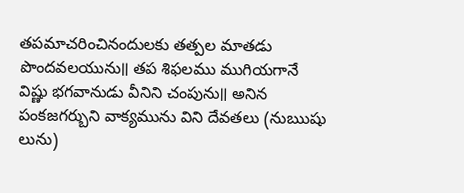తపమాచరించినందులకు తత్పల మాతడు పొందవలయును॥ తప శిఫలము ముగియగానే విష్ణు భగవానుడు వీనిని చంపును॥ అనిన పంకజగర్బుని వాక్యమును విని దేవతలు (నుఋషు లును)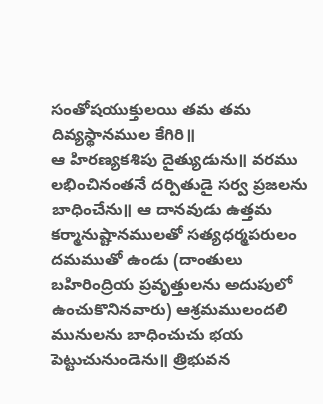సంతోషయుక్తులయి తమ తమ దివ్యస్థానముల కేగిరి॥
ఆ హిరణ్యకశిపు దైత్యుడును॥ వరము లభించినంతనే దర్పితుడై సర్వ ప్రజలను బాధించేను॥ ఆ దానవుడు ఉత్తమ కర్మానుష్టానములతో సత్యధర్మపరులం దమముతో ఉండు (దాంతులు బహిరింద్రియ ప్రవృత్తులను అదుపులో ఉంచుకొనినవారు) ఆశ్రమములందలి మునులను బాధించుచు భయ పెట్టుచునుండెను॥ త్రిభువన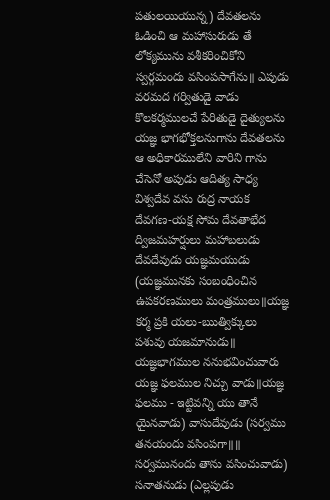పతులయియున్న) దేవతలను ఓడించి ఆ మహాసురుడు తే లోక్యమును వశీకరించికోని స్వర్గమందు వసింపసాగేను॥ ఎపుడు వరమద గర్వితుడై వాడు కొలకర్మములచే పేరితుడై దైత్యులను యజ్ఞ భాగభోక్తలనుగాను దేవతలను ఆ అధికారములేని వారిని గాను చేసెనో అపుడు ఆదిత్య సాధ్య విశ్వదేవ వసు రుద్ర నాయక దేవగణ-యక్ష సోమ దేవతాభేద ద్విజమహర్షులు మహాబలుడు దేవదేవుడు యజ్ఞమయుడు (యజ్ఞమునకు సంబంధించిన ఉపకరణములు మంత్రములు॥యజ్ఞ కర్మ ప్రకి యలు-ఋత్విక్కులు పశువు యజమానుడు॥ యజ్ఞభాగముల ననుభవించువారు యజ్ఞ ఫలముల నిచ్చు వాడు॥యజ్ఞ ఫలము - ఇట్టివన్ని యు తానే యైనవాడు) వాసుదేవుడు (సర్వము తనయందు వసింపగా॥॥ సర్వమునందు తాను వసించువాడు) సనాతనుడు (ఎల్లపుడు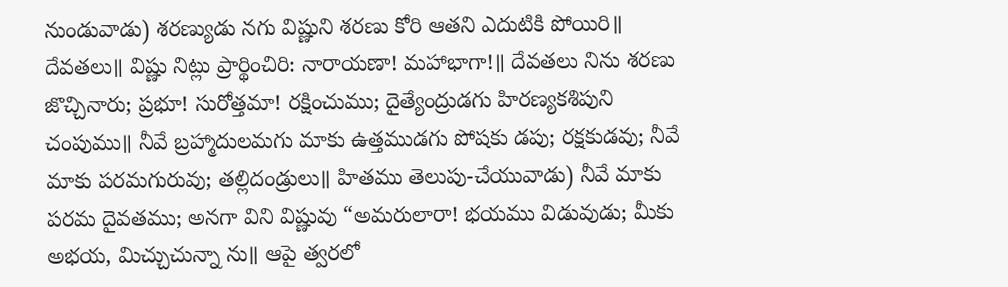నుండువాడు) శరణ్యుడు నగు విష్ణుని శరణు కోరి ఆతని ఎదుటికి పోయిరి॥
దేవతలు॥ విష్ణు నిట్లు ప్రార్థించిరి: నారాయణా! మహాభాగా!॥ దేవతలు నిను శరణు జొచ్చినారు; ప్రభూ! సురోత్తమా! రక్షించుము; దైత్యేంద్రుడగు హిరణ్యకశిపుని చంపుము॥ నీవే బ్రహ్మాదులమగు మాకు ఉత్తముడగు పోషకు డపు; రక్షకుడవు; నీవే మాకు పరమగురువు; తల్లిదండ్రులు॥ హితము తెలుపు-చేయువాడు) నీవే మాకు పరమ దైవతము; అనగా విని విష్ణువు “అమరులారా! భయము విడువుడు; మీకు అభయ, మిచ్చుచున్నా ను॥ ఆపై త్వరలో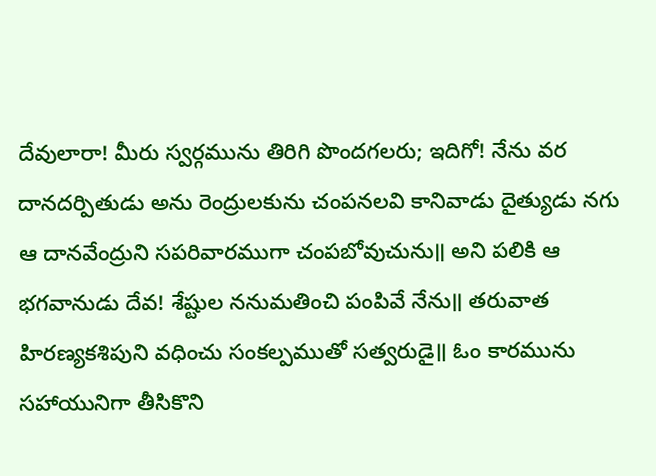దేవులారా! మీరు స్వర్గమును తిరిగి పొందగలరు; ఇదిగో! నేను వర దానదర్పితుడు అను రెంద్రులకును చంపనలవి కానివాడు దైత్యుడు నగు ఆ దానవేంద్రుని సపరివారముగా చంపబోవుచును॥ అని పలికి ఆ భగవానుడు దేవ! శేష్టుల ననుమతించి పంపివే నేను॥ తరువాత హిరణ్యకశిపుని వధించు సంకల్పముతో సత్వరుడై॥ ఓం కారమును సహాయునిగా తీసికొని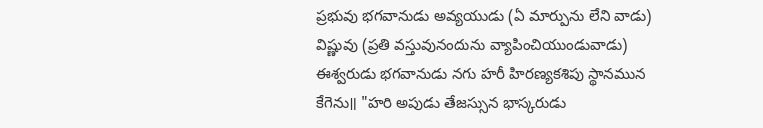ప్రభువు భగవానుడు అవ్యయుడు (ఏ మార్పును లేని వాడు) విష్ణువు (ప్రతి వస్తువునందును వ్యాపించియుండువాడు) ఈశ్వరుడు భగవానుడు నగు హరీ హిరణ్యకశిపు స్థానమున కేగెను॥ "హరి అపుడు తేజస్సున భాస్కరుడు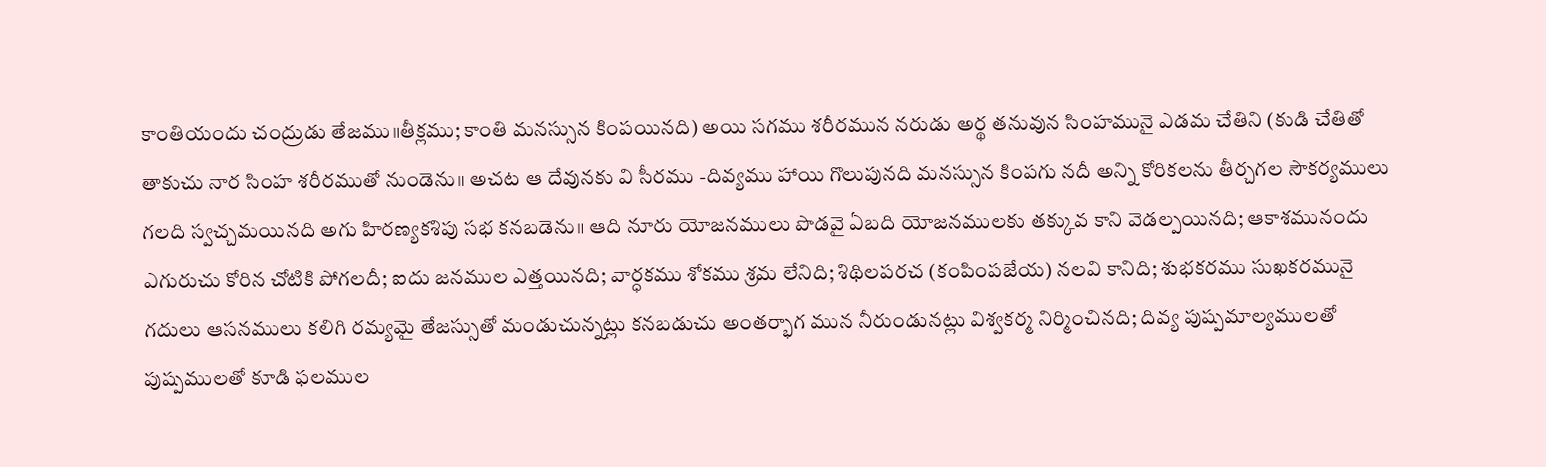కాంతియందు చంద్రుడు తేజము॥తీక్లము; కాంతి మనస్సున కింపయినది) అయి సగము శరీరమున నరుడు అర్థ తనువున సింహమునై ఎడమ చేతిని (కుడి చేతితో తాకుచు నార సింహ శరీరముతో నుండెను॥ అచట ఆ దేవునకు వి సీరము -దివ్యము హాయి గొలుపునది మనస్సున కింపగు నదీ అన్ని కోరికలను తీర్చగల సౌకర్యములు గలది స్వచ్చమయినది అగు హిరణ్యకశిపు సభ కనబడెను॥ ఆది నూరు యోజనములు పొడవై ఏబది యోజనములకు తక్కువ కాని వెడల్పయినది; ఆకాశమునందు ఎగురుచు కోరిన చోటికి పోగలదీ; ఐదు జనముల ఎత్తయినది; వార్ధకము శోకము శ్రమ లేనిది; శిథిలపరచ (కంపింపజేయ) నలవి కానిది; శుభకరము సుఖకరమునై గదులు ఆసనములు కలిగి రమ్యమై తేజస్సుతో మండుచున్నట్లు కనబడుచు అంతర్భాగ మున నీరుండునట్లు విశ్వకర్మ నిర్మించినది; దివ్య పుష్పమాల్యములతో పుష్పములతో కూడి ఫలముల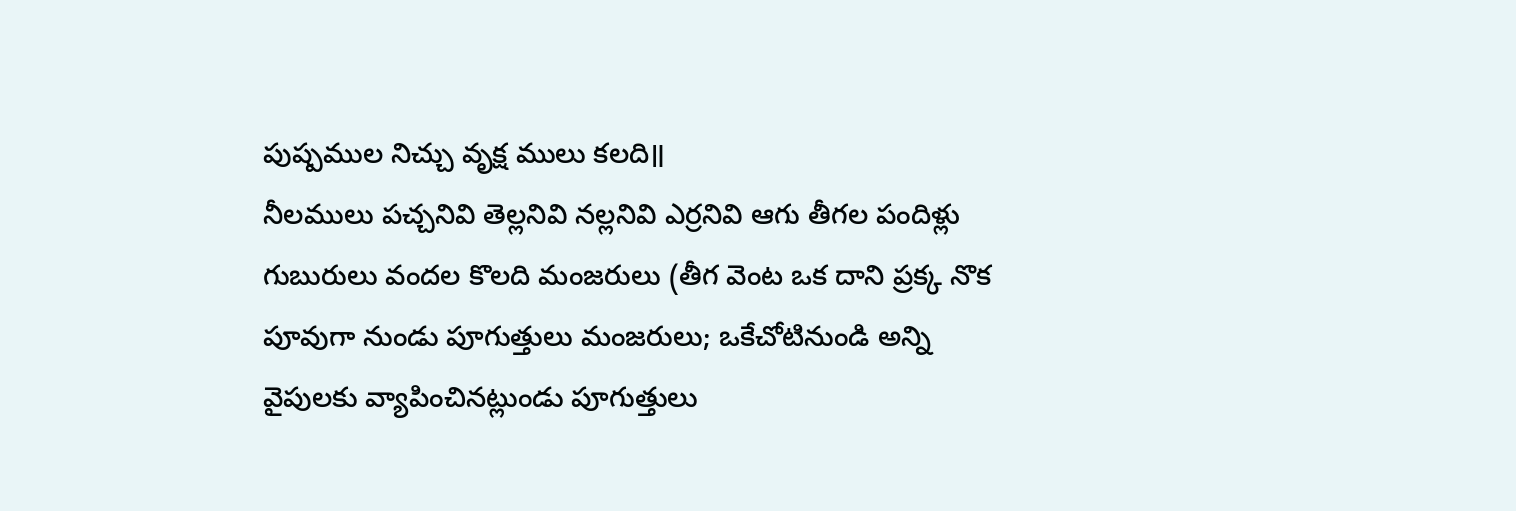పుష్పముల నిచ్చు వృక్ష ములు కలది॥
నీలములు పచ్చనివి తెల్లనివి నల్లనివి ఎర్రనివి ఆగు తీగల పందిళ్లు గుబురులు వందల కొలది మంజరులు (తీగ వెంట ఒక దాని ప్రక్క నొక పూవుగా నుండు పూగుత్తులు మంజరులు; ఒకేచోటినుండి అన్ని వైపులకు వ్యాపించినట్లుండు పూగుత్తులు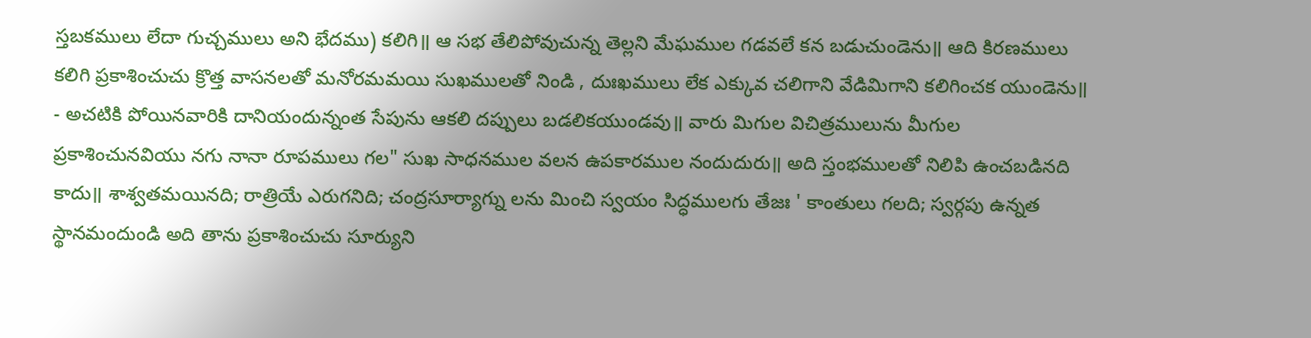స్తబకములు లేదా గుచ్చములు అని భేదము) కలిగి॥ ఆ సభ తేలిపోవుచున్న తెల్లని మేఘముల గడవలే కన బడుచుండెను॥ ఆది కిరణములు కలిగి ప్రకాశించుచు క్రొత్త వాసనలతో మనోరమమయి సుఖములతో నిండి , దుఃఖములు లేక ఎక్కువ చలిగాని వేడిమిగాని కలిగించక యుండెను॥ - అచటికి పోయినవారికి దానియందున్నంత సేపును ఆకలి దప్పులు బడలికయుండవు॥ వారు మిగుల విచిత్రములును మీగుల ప్రకాశించునవియు నగు నానా రూపములు గల" సుఖ సాధనముల వలన ఉపకారముల నందుదురు॥ అది స్తంభములతో నిలిపి ఉంచబడినది కాదు॥ శాశ్వతమయినది; రాత్రియే ఎరుగనిది; చంద్రసూర్యాగ్ను లను మించి స్వయం సిద్ధములగు తేజః ' కాంతులు గలది; స్వర్గపు ఉన్నత స్థానమందుండి అది తాను ప్రకాశించుచు సూర్యుని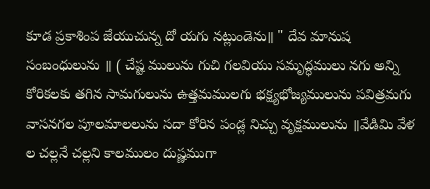కూడ ప్రకాశింప జేయుచున్న దో యగు నట్లుండెను॥ " దేవ మానుష సంబంధులును ॥ ( చేష్ట ములును గుచి గలవియు సమృద్ధములు నగు అన్ని కోరికలకు తగిన సామగులును ఉత్తమములగు భక్ష్యభోజ్యములును పవిత్రమగు వాసనగల పూలమాలలును సదా కోరిన పండ్ల నిచ్చు వృక్షములును ॥వేడిమి వేళ ల చల్లనే చల్లని కాలములం దుష్ణముగా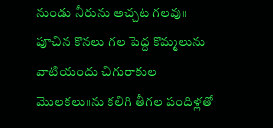నుండు నీరును అచ్చట గలవు॥ పూచిన కొనలు గల పెద్ద కొమ్మలును వాటియందు చిగురాకుల మొలకలు॥ను కలిగి తీగల పందిళ్లతో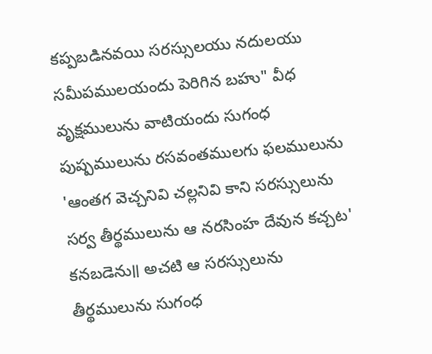కప్పబడినవయి సరస్సులయు నదులయు సమీపములయందు పెరిగిన బహు" వీధ వృక్షములును వాటియందు సుగంధ పుష్పములును రసవంతములగు ఫలములును 'ఆంతగ వెచ్చనివి చల్లనివి కాని సరస్సులును సర్వ తీర్థములును ఆ నరసింహ దేవున కచ్చట' కనబడెను॥ అచటి ఆ సరస్సులును తీర్థములును సుగంధ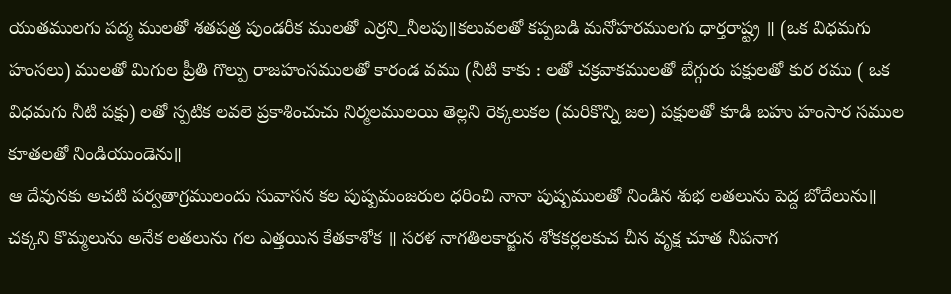యుతములగు పద్మ ములతో శతపత్ర పుండరీక ములతో ఎర్రని_నీలపు॥కలువలతో కప్పబడి మనోహరములగు ధార్తరాష్ట్ర ॥ (ఒక విధమగు హంసలు) ములతో మిగుల ప్రీతి గొల్పు రాజహంసములతో కారండ వము (నీటి కాకు : లతో చక్రవాకములతో బేగ్గురు పక్షులతో కుర రము ( ఒక విధమగు నీటి పక్షు) లతో స్పటిక లవలె ప్రకాశించుచు నిర్మలములయి తెల్లని రెక్కలుకల (మరికొన్ని జల) పక్షులతో కూడి బహు హంసార సముల కూతలతో నిండియుండెను॥
ఆ దేవునకు అచటి పర్వతాగ్రములందు సువాసన కల పుష్పమంజరుల ధరించి నానా పుష్పములతో నిండిన శుభ లతలును పెద్ద బోదేలును॥ చక్కని కొమ్మలును అనేక లతలును గల ఎత్తయిన కేతకాశోక ॥ సరళ నాగతిలకార్జున శోకకర్లలకుచ చీన వృక్ష చూత నీపనాగ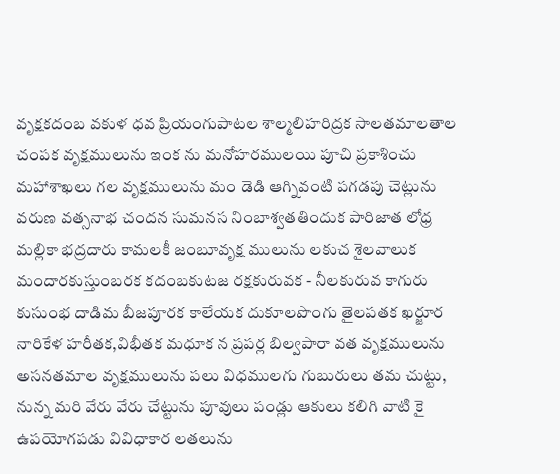వృక్షకదంబ వకుళ ధవ ప్రియంగుపాటల శాల్మలిహరిద్రక సాలతమాలతాల చంపక వృక్షములును ఇంక ను మనోహరములయి పూచి ప్రకాశించు మహాశాఖలు గల వృక్షములును మం డెడి ఆగ్నివంటి పగడపు చెట్లును వరుణ వత్సనాభ చందన సుమనస నింబాశ్వతతిందుక పారిజాత లోధ్ర మల్లికా భద్రదారు కామలకీ జంబూవృక్ష ములును లకుచ శైలవాలుక మందారకుస్తుంబరక కదంబకుటజ రక్షకురువక - నీలకురువ కాగురు కుసుంభ దాడిమ బీజపూరక కాలేయక దుకూలపొంగు తైలపతక ఖర్జూర నారికేళ హరీతక,విభీతక మధూక న ప్రపర్ల బిల్వపారా వత వృక్షములును అసనతమాల వృక్షములును పలు విధములగు గుబురులు తమ చుట్టు, నున్న మరి వేరు వేరు చేట్టును పూవులు పండ్లు ఆకులు కలిగి వాటి కై ఉపయోగపడు వివిధాకార లతలును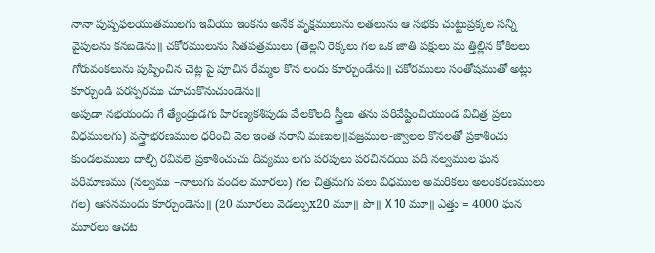నానా పుష్పఫలయుతములగు ఇవియు ఇంకను అనేక వృక్షములును లతలును ఆ సభకు చుట్టుప్రక్కల సన్ని వైపులను కనబడెను॥ చకోరములును సితపత్రములు (తెల్లని రెక్కలు గల ఒక జాతి పక్షులు మ త్తిల్లిన కోకిలలు గోరువంకలును పుష్పించిన చెట్ల పై పూచిన రేమ్మల కొన లందు కూర్చుండేను॥ చకోరములు సంతోషముతో అట్లు కూర్చుండి పరస్పరము చూచుకొనుచుండెను॥
అపుడా నభయందు గే త్యేంద్రుడగు హిరణ్యకశిపుడు వేలకొలది స్త్రీలు తను పరివేష్టించియుండ విచిత్ర ప్రలు విధములగు) వస్త్రాభరణముల ధరించి వెల ఇంత నరాని మణుల॥వజ్రముల-జ్వాలల కొనలతో ప్రకాశించు కుండలములు దాల్చి రవివలె ప్రకాశించుచు దివ్యము లగు పరపులు పరచినదయి పది నల్వముల ఘన పరిమాణము (నల్వము –నాలుగు వందల మూరలు) గల చిత్రమగు పలు విధముల అమరికలు అలంకరణములు గల) ఆసనమందు కూర్చుండెను॥ (20 మూరలు వెడల్పుx20 మూ॥ పొ॥ X 10 మూ॥ ఎత్తు = 4000 ఘన మూరలు ఆచట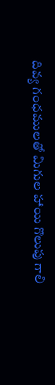దివ్య గంధములతో మిగుల హాయి గొలుపు గాలి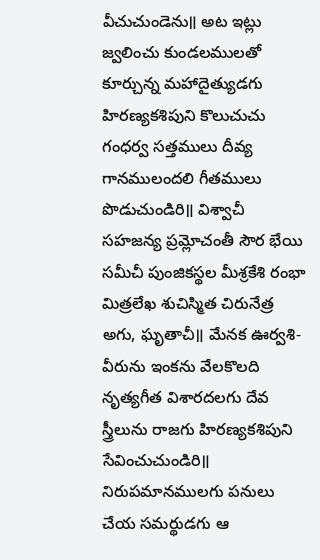వీచుచుండెను॥ అట ఇట్లు జ్వలించు కుండలములతో కూర్చున్న మహాదైత్యుడగు హిరణ్యకశిపుని కొలుచుచు గంధర్వ సత్తములు దీవ్య గానములందలి గీతములు పొడుచుండిరి॥ విశ్వాచీ సహజన్య ప్రమ్లోచంతీ సౌర భేయి సమీచీ పుంజికస్థల మీశ్రకేశి రంభా మిత్రలేఖ శుచిస్మిత చిరునేత్ర అగు, ఘృతాచీ॥ మేనక ఊర్వశి-వీరును ఇంకను వేలకొలది నృత్యగీత విశారదలగు దేవ స్త్రీలును రాజగు హిరణ్యకశిపుని సేవించుచుండిరి॥
నిరుపమానములగు పనులు చేయ సమర్థుడగు ఆ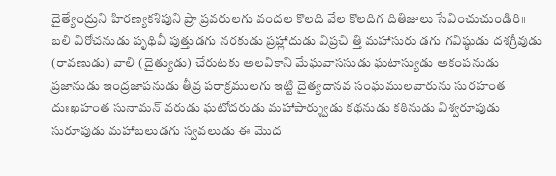దైత్యేంద్రుని హిరణ్యకశిపుని ప్రా ప్రవరులగు వందల కొలది వేల కొలదిగ దితిజులు సేవించుచుండిరి॥ బలి విరోచనుడు పృథివీ పుత్తుడగు నరకుడు ప్రహ్లాదుడు విప్రచి త్తి మహాసురు డగు గవిష్ఠుడు దశగ్రీవుడు (రావణుడు) వాలి (దైత్యుడు) చేరుటకు అలవికాని మేఘవాససుడు ఘటాస్యుడు అకంపనుడు ప్రజానుడు ఇంద్రజాపనుడు తీవ్ర పరాక్రములగు ఇట్టి దైత్యదానవ సంఘములవారును సురహంత దుఃఖహంత సునామన్ వరుడు ఘటోదరుడు మహాపార్శ్వుడు కథనుడు కఠినుడు విశ్వరూపుడు సురూపుడు మహాబలుడగు స్వవలుడు ఈ మొద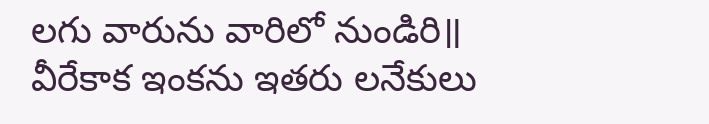లగు వారును వారిలో నుండిరి॥ వీరేకాక ఇంకను ఇతరు లనేకులు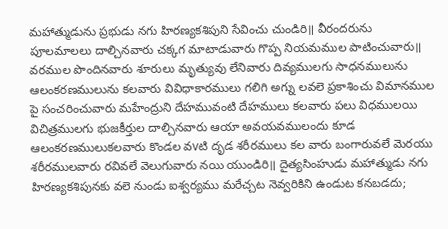మహాత్ముడును ప్రభుడు నగు హిరణ్యకశిపుని సేవించు చుండిరి॥ వీరందరును పూలమాలలు దాల్చినవారు చక్కగ మాటాడువారు గొప్ప నియమముల పాటించువారు॥ వరముల పొందినవారు శూరులు మృత్యువు లేనివారు దివ్యములగు సాధనములును ఆలంకరణములును కలవారు వివిధాకారములు గలిగి అగ్ను లవలె ప్రకాశించు విమానముల పై సంచరించువారు మహేంద్రుని దేహమువంటి దేహములు కలవారు పలు విధములయి విచిత్రములగు భుజకీర్తుల దాల్చినవారు ఆయా అవయవములందు కూడ ఆలంకరణములుకలవారు కొండల వvటి దృడ శరీరములు కల వారు బంగారువలే మెరయు శరీరములవారు రవివలే వెలుగువారు నయి యుండిరి॥ దైత్యసింహుడు మహాత్ముడు నగు హిరణ్యకశిపునకు వలె నుండు ఐశ్వర్యము మరేచ్చట నెవ్వరికిని ఉండుట కనబడదు;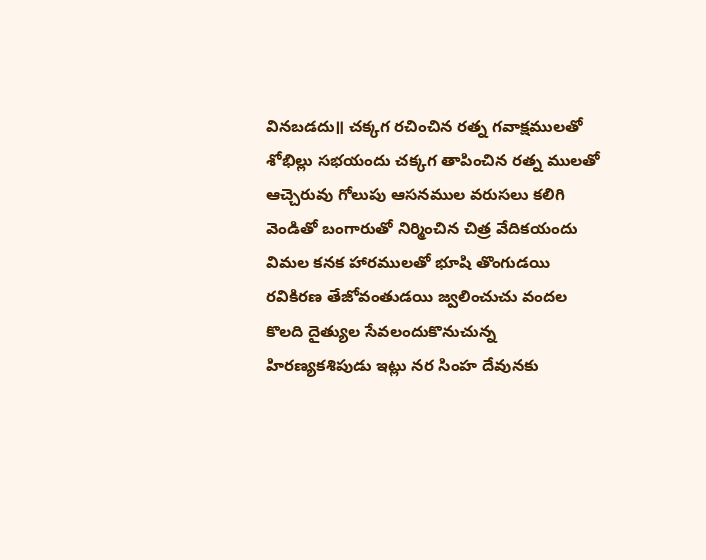వినబడదు॥ చక్కగ రచించిన రత్న గవాక్షములతో శోభిల్లు సభయందు చక్కగ తాపించిన రత్న ములతో ఆచ్చెరువు గోలుపు ఆసనముల వరుసలు కలిగి వెండితో బంగారుతో నిర్మించిన చిత్ర వేదికయందు విమల కనక హారములతో భూషి తొంగుడయి రవికిరణ తేజోవంతుడయి జ్వలించుచు వందల కొలది దైత్యుల సేవలందుకొనుచున్న హిరణ్యకశిపుడు ఇట్లు నర సింహ దేవునకు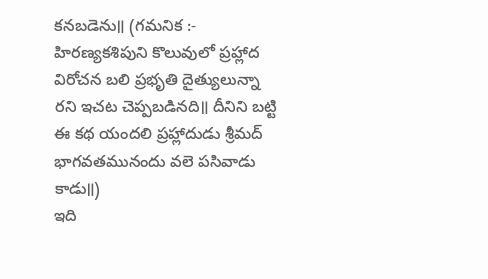కనబడెను॥ (గమనిక :- హిరణ్యకశిపుని కొలువులో ప్రహ్లాద విరోచన బలి ప్రభృతి దైత్యులున్నా రని ఇచట చెప్పబడినది॥ దీనిని బట్టి ఈ కథ యందలి ప్రహ్లాదుడు శ్రీమద్ భాగవతమునందు వలె పసివాడు కాడు॥)
ఇది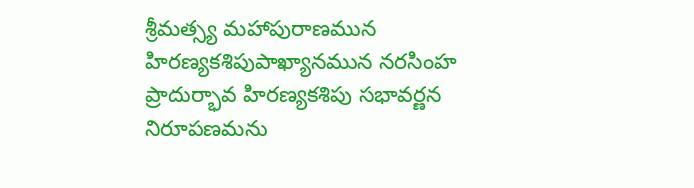శ్రీమత్స్య మహాపురాణమున హిరణ్యకశిపుపాఖ్యానమున నరసింహ ప్రాదుర్భావ హిరణ్యకశిపు సభావర్ణన నిరూపణమను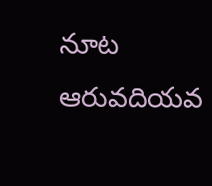నూట ఆరువదియవ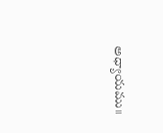అధ్యాయము॥